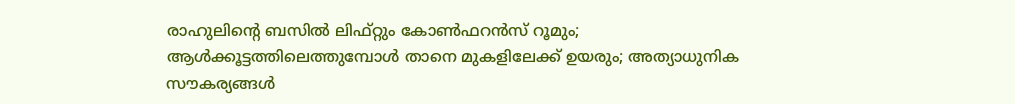രാഹുലിന്റെ ബസില്‍ ലിഫ്റ്റും കോണ്‍ഫറന്‍സ് റൂമും; ആള്‍ക്കൂട്ടത്തിലെത്തുമ്പോള്‍ താനെ മുകളിലേക്ക് ഉയരും; അത്യാധുനിക സൗകര്യങ്ങള്‍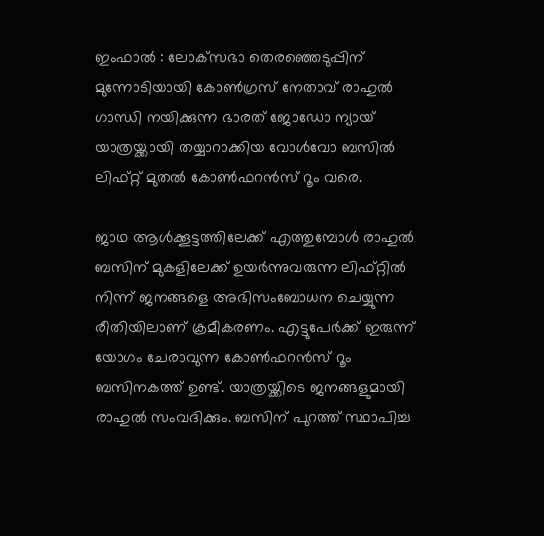ഇംഫാല്‍ : ലോക്‌സഭാ തെരഞ്ഞെടുപ്പിന് മുന്നോടിയായി കോണ്‍ഗ്രസ് നേതാവ് രാഹുല്‍ ഗാന്ധി നയിക്കുന്ന ഭാരത് ജോഡോ ന്യായ് യാത്രയ്ക്കായി തയ്യാറാക്കിയ വോള്‍വോ ബസില്‍ ലിഫ്റ്റ് മുതല്‍ കോണ്‍ഫറന്‍സ് റൂം വരെ.

ജാഥ ആള്‍ക്കൂട്ടത്തിലേക്ക് എത്തുമ്പോള്‍ രാഹുല്‍ ബസിന് മുകളിലേക്ക് ഉയര്‍ന്നുവരുന്ന ലിഫ്റ്റില്‍ നിന്ന് ജനങ്ങളെ അഭിസംബോധന ചെയ്യുന്ന രീതിയിലാണ് ക്രമീകരണം. എട്ടുപേര്‍ക്ക് ഇരുന്ന് യോഗം ചേരാവുന്ന കോണ്‍ഫറന്‍സ് റൂം ബസിനകത്ത് ഉണ്ട്. യാത്രയ്ക്കിടെ ജനങ്ങളുമായി രാഹുല്‍ സംവദിക്കും. ബസിന് പുറത്ത് സ്ഥാപിച്ച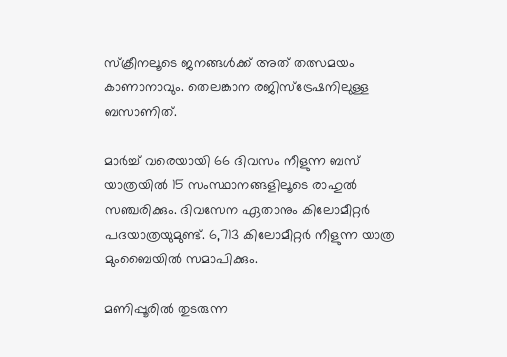സ്‌ക്രീനലൂടെ ജനങ്ങള്‍ക്ക് അത് തത്സമയം കാണാനാവും. തെലങ്കാന രജിസ്‌ട്രേഷനിലുള്ള ബസാണിത്.

മാര്‍ച്ച് വരെയായി 66 ദിവസം നീളുന്ന ബസ് യാത്രയില്‍ 15 സംസ്ഥാനങ്ങളിലൂടെ രാഹുല്‍ സഞ്ചരിക്കും. ദിവസേന ഏതാനും കിലോമീറ്റര്‍ പദയാത്രയുമുണ്ട്. 6,713 കിലോമീറ്റര്‍ നീളുന്ന യാത്ര മുംബൈയില്‍ സമാപിക്കും.

മണിപ്പൂരിൽ തുടരുന്ന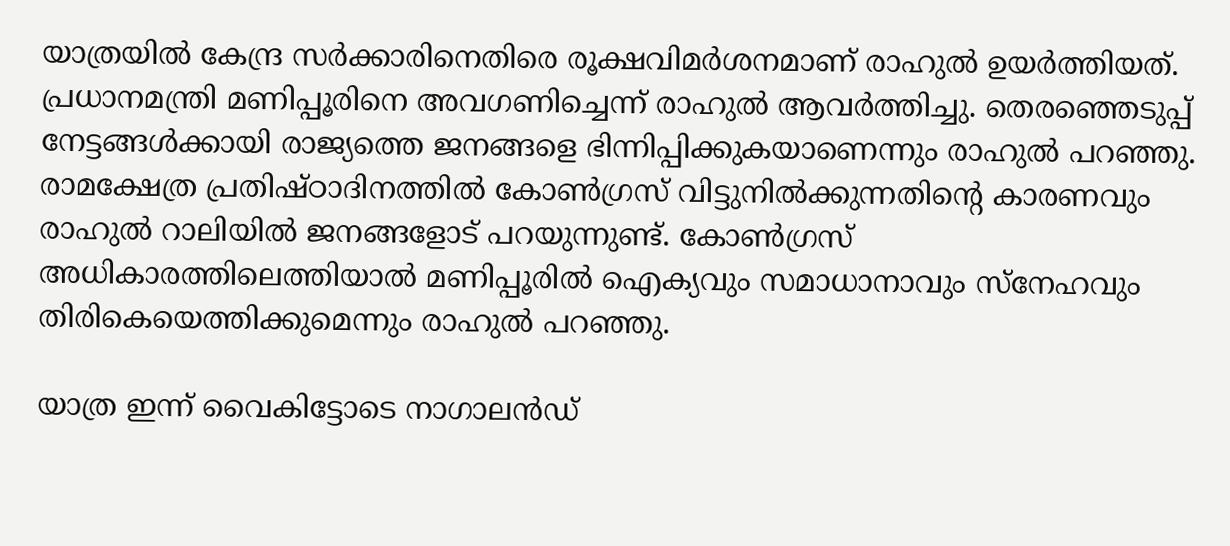യാത്രയില്‍ കേന്ദ്ര സര്‍ക്കാരിനെതിരെ രൂക്ഷവിമര്‍ശനമാണ് രാഹുല്‍ ഉയര്‍ത്തിയത്. പ്രധാനമന്ത്രി മണിപ്പൂരിനെ അവഗണിച്ചെന്ന് രാഹുല്‍ ആവര്‍ത്തിച്ചു. തെരഞ്ഞെടുപ്പ് നേട്ടങ്ങള്‍ക്കായി രാജ്യത്തെ ജനങ്ങളെ ഭിന്നിപ്പിക്കുകയാണെന്നും രാഹുല്‍ പറഞ്ഞു. രാമക്ഷേത്ര പ്രതിഷ്ഠാദിനത്തില്‍ കോണ്‍ഗ്രസ് വിട്ടുനില്‍ക്കുന്നതിന്റെ കാരണവും രാഹുല്‍ റാലിയില്‍ ജനങ്ങളോട് പറയുന്നുണ്ട്. കോണ്‍ഗ്രസ് അധികാരത്തിലെത്തിയാല്‍ മണിപ്പൂരില്‍ ഐക്യവും സമാധാനാവും സ്‌നേഹവും തിരികെയെത്തിക്കുമെന്നും രാഹുല്‍ പറഞ്ഞു.

യാത്ര ഇന്ന് വൈകിട്ടോടെ നാഗാലന്‍ഡ്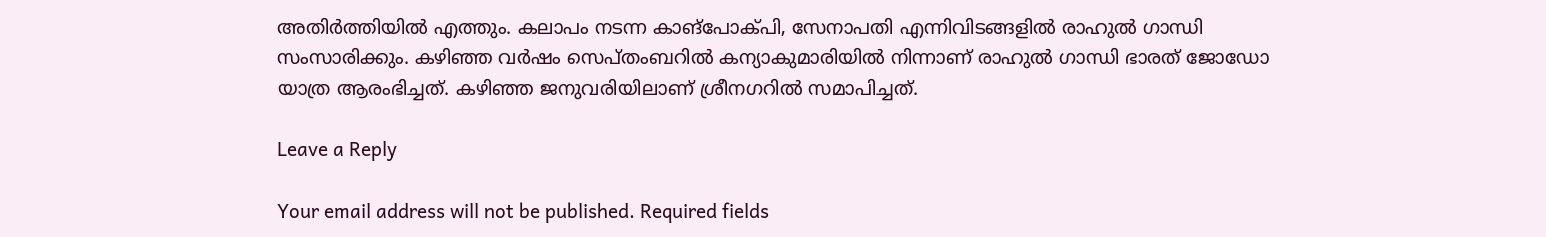അതിര്‍ത്തിയില്‍ എത്തും. കലാപം നടന്ന കാങ്പോക്പി, സേനാപതി എന്നിവിടങ്ങളില്‍ രാഹുല്‍ ഗാന്ധി സംസാരിക്കും. കഴിഞ്ഞ വര്‍ഷം സെപ്തംബറില്‍ കന്യാകുമാരിയില്‍ നിന്നാണ് രാഹുല്‍ ഗാന്ധി ഭാരത് ജോഡോ യാത്ര ആരംഭിച്ചത്. കഴിഞ്ഞ ജനുവരിയിലാണ് ശ്രീനഗറില്‍ സമാപിച്ചത്.

Leave a Reply

Your email address will not be published. Required fields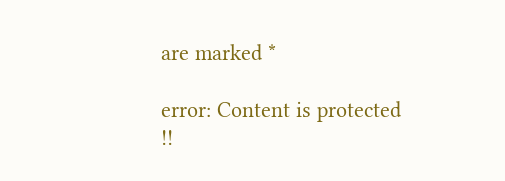are marked *

error: Content is protected !!